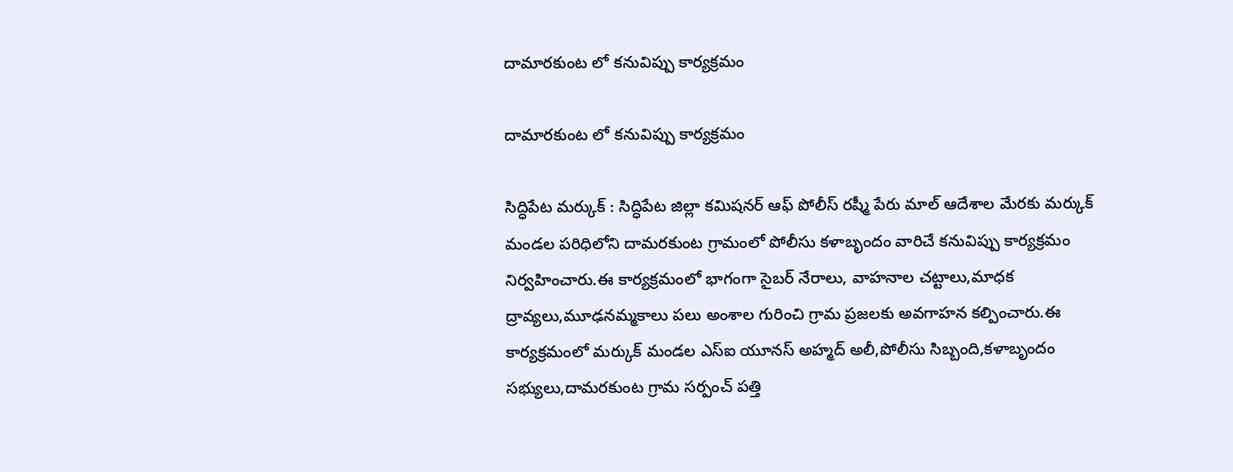దామారకుంట లో కనువిప్పు కార్యక్రమం

దామారకుంట లో కనువిప్పు కార్యక్రమం

సిద్ధిపేట మర్కుక్ : సిద్ధిపేట జిల్లా కమిషనర్ ఆఫ్ పోలీస్ రష్మీ పేరు మాల్ ఆదేశాల మేరకు మర్కుక్ మండల పరిధిలోని దామరకుంట గ్రామంలో పోలీసు కళాబృందం వారిచే కనువిప్పు కార్యక్రమం నిర్వహించారు.ఈ కార్యక్రమంలో భాగంగా సైబర్ నేరాలు, వాహనాల చట్టాలు,మాధక ద్రావ్యలు,మూఢనమ్మకాలు పలు అంశాల గురించి గ్రామ ప్రజలకు అవగాహన కల్పించారు.ఈ కార్యక్రమంలో మర్కుక్ మండల ఎస్ఐ యూనస్ అహ్మద్ అలీ,పోలీసు సిబ్బంది,కళాబృందం సభ్యులు,దామరకుంట గ్రామ సర్పంచ్ పత్తి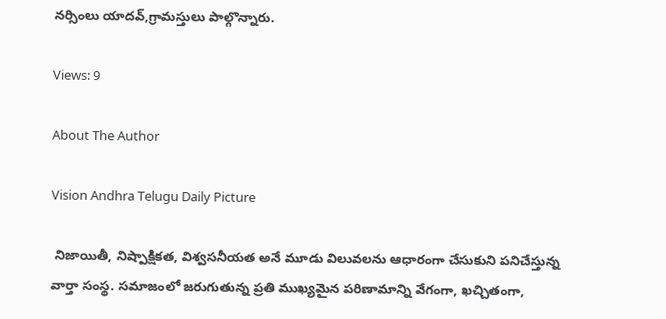నర్సింలు యాదవ్,గ్రామస్తులు పాల్గొన్నారు.

Views: 9

About The Author

Vision Andhra Telugu Daily Picture

 నిజాయితీ, నిష్పాక్షికత, విశ్వసనీయత అనే మూడు విలువలను ఆధారంగా చేసుకుని పనిచేస్తున్న  వార్తా సంస్థ. సమాజంలో జరుగుతున్న ప్రతి ముఖ్యమైన పరిణామాన్ని వేగంగా, ఖచ్చితంగా,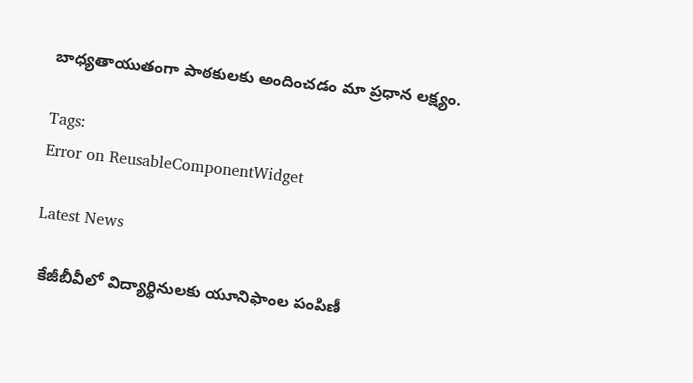బాధ్యతాయుతంగా పాఠకులకు అందించడం మా ప్రధాన లక్ష్యం.

Tags:
Error on ReusableComponentWidget

Latest News

 కేజీబీవీలో విద్యార్థినులకు యూనిఫాంల పంపిణీ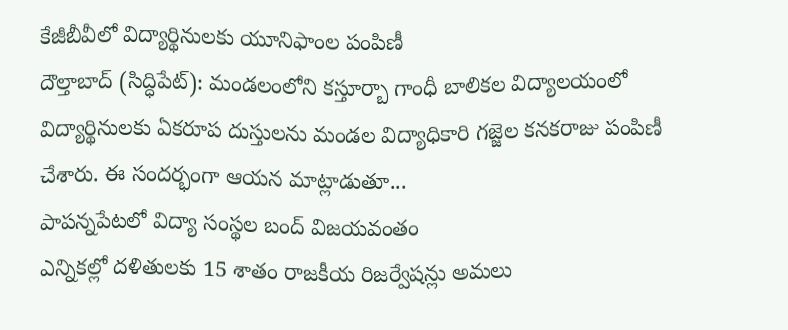కేజీబీవీలో విద్యార్థినులకు యూనిఫాంల పంపిణీ
దౌల్తాబాద్ (సిద్ధిపేట్): మండలంలోని కస్తూర్బా గాంధీ బాలికల విద్యాలయంలో విద్యార్థినులకు ఏకరూప దుస్తులను మండల విద్యాధికారి గజ్జెల కనకరాజు పంపిణీ చేశారు. ఈ సందర్భంగా ఆయన మాట్లాడుతూ...
పాపన్నపేటలో విద్యా సంస్థల బంద్ విజయవంతం
ఎన్నికల్లో దళితులకు 15 శాతం రాజకీయ రిజర్వేషన్లు అమలు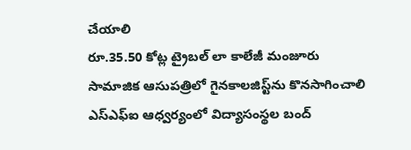చేయాలి
రూ.35.50 కోట్ల ట్రైబల్ లా కాలేజీ మంజూరు
సామాజిక ఆసుపత్రిలో గైనకాలజిస్ట్‌ను కొనసాగించాలి
ఎస్ఎఫ్ఐ ఆధ్వర్యంలో విద్యాసంస్థల బంద్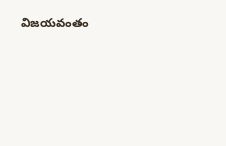విజయవంతం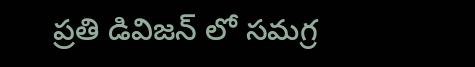ప్రతి డివిజన్ లో సమగ్ర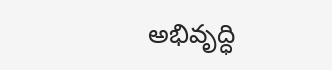అభివృద్ధి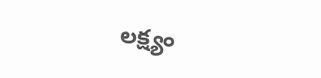లక్ష్యం